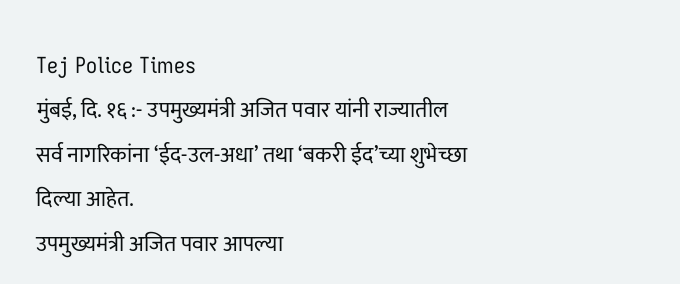Tej Police Times
मुंबई, दि. १६ :- उपमुख्यमंत्री अजित पवार यांनी राज्यातील सर्व नागरिकांना ‘ईद-उल-अधा’ तथा ‘बकरी ईद’च्या शुभेच्छा दिल्या आहेत.
उपमुख्यमंत्री अजित पवार आपल्या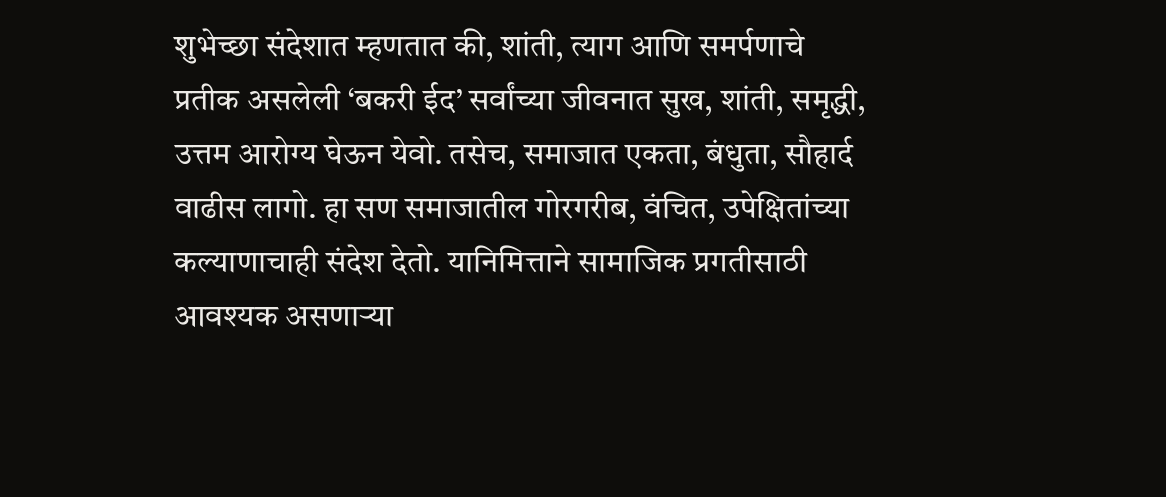शुभेच्छा संदेशात म्हणतात की, शांती, त्याग आणि समर्पणाचे प्रतीक असलेली ‘बकरी ईद’ सर्वांच्या जीवनात सुख, शांती, समृद्धी, उत्तम आरोग्य घेऊन येवो. तसेच, समाजात एकता, बंधुता, सौहार्द वाढीस लागो. हा सण समाजातील गोरगरीब, वंचित, उपेक्षितांच्या कल्याणाचाही संदेश देतो. यानिमित्ताने सामाजिक प्रगतीसाठी आवश्यक असणाऱ्या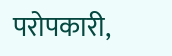परोपकारी,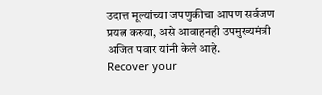उदात्त मूल्यांच्या जपणुकीचा आपण सर्वजण प्रयत्न करुया, असे आवाहनही उपमुख्यमंत्री अजित पवार यांनी केले आहे.
Recover your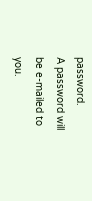password.
A password will be e-mailed to you.